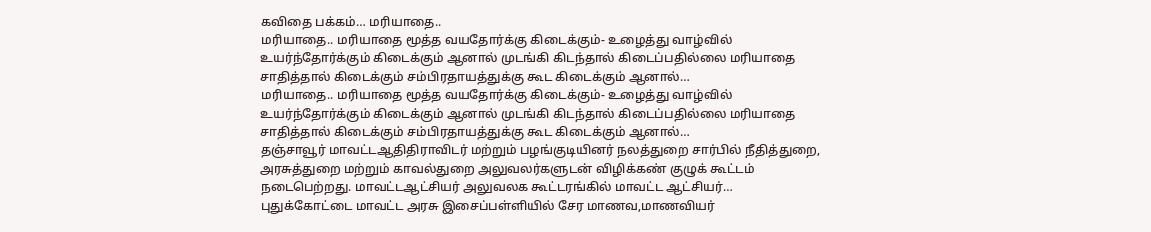கவிதை பக்கம்… மரியாதை..
மரியாதை.. மரியாதை மூத்த வயதோர்க்கு கிடைக்கும்- உழைத்து வாழ்வில் உயர்ந்தோர்க்கும் கிடைக்கும் ஆனால் முடங்கி கிடந்தால் கிடைப்பதில்லை மரியாதை சாதித்தால் கிடைக்கும் சம்பிரதாயத்துக்கு கூட கிடைக்கும் ஆனால்…
மரியாதை.. மரியாதை மூத்த வயதோர்க்கு கிடைக்கும்- உழைத்து வாழ்வில் உயர்ந்தோர்க்கும் கிடைக்கும் ஆனால் முடங்கி கிடந்தால் கிடைப்பதில்லை மரியாதை சாதித்தால் கிடைக்கும் சம்பிரதாயத்துக்கு கூட கிடைக்கும் ஆனால்…
தஞ்சாவூர் மாவட்டஆதிதிராவிடர் மற்றும் பழங்குடியினர் நலத்துறை சார்பில் நீதித்துறை, அரசுத்துறை மற்றும் காவல்துறை அலுவலர்களுடன் விழிக்கண் குழுக் கூட்டம் நடைபெற்றது. மாவட்டஆட்சியர் அலுவலக கூட்டரங்கில் மாவட்ட ஆட்சியர்…
புதுக்கோட்டை மாவட்ட அரசு இசைப்பள்ளியில் சேர மாணவ,மாணவியர்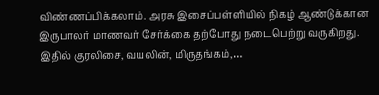விண்ணப்பிக்கலாம். அரசு இசைப்பள்ளியில் நிகழ் ஆண்டுக்கான இருபாலர் மாணவர் சேர்க்கை தற்போது நடைபெற்று வருகிறது. இதில் குரலிசை, வயலின், மிருதங்கம்,…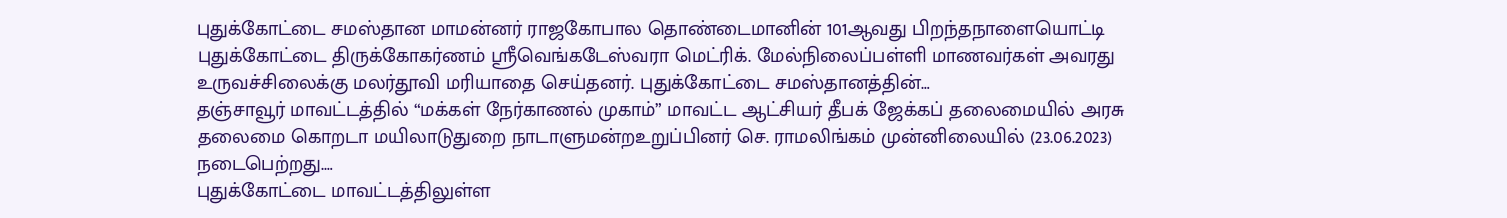புதுக்கோட்டை சமஸ்தான மாமன்னர் ராஜகோபால தொண்டைமானின் 101ஆவது பிறந்தநாளையொட்டி புதுக்கோட்டை திருக்கோகர்ணம் ஸ்ரீவெங்கடேஸ்வரா மெட்ரிக். மேல்நிலைப்பள்ளி மாணவர்கள் அவரது உருவச்சிலைக்கு மலர்தூவி மரியாதை செய்தனர். புதுக்கோட்டை சமஸ்தானத்தின்…
தஞ்சாவூர் மாவட்டத்தில் “மக்கள் நேர்காணல் முகாம்” மாவட்ட ஆட்சியர் தீபக் ஜேக்கப் தலைமையில் அரசு தலைமை கொறடா மயிலாடுதுறை நாடாளுமன்றஉறுப்பினர் செ. ராமலிங்கம் முன்னிலையில் (23.06.2023) நடைபெற்றது.…
புதுக்கோட்டை மாவட்டத்திலுள்ள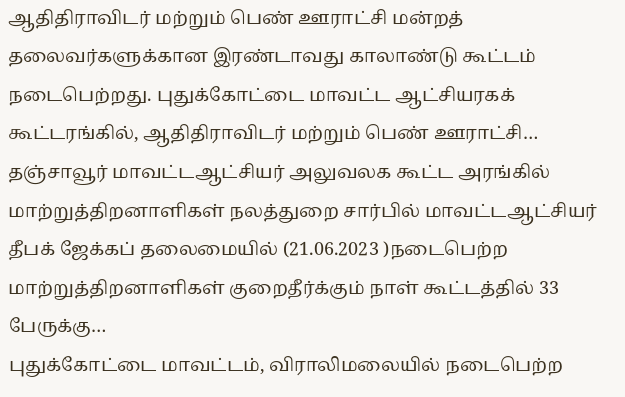ஆதிதிராவிடர் மற்றும் பெண் ஊராட்சி மன்றத் தலைவர்களுக்கான இரண்டாவது காலாண்டு கூட்டம் நடைபெற்றது. புதுக்கோட்டை மாவட்ட ஆட்சியரகக் கூட்டரங்கில், ஆதிதிராவிடர் மற்றும் பெண் ஊராட்சி…
தஞ்சாவூர் மாவட்டஆட்சியர் அலுவலக கூட்ட அரங்கில் மாற்றுத்திறனாளிகள் நலத்துறை சார்பில் மாவட்டஆட்சியர் தீபக் ஜேக்கப் தலைமையில் (21.06.2023 )நடைபெற்ற மாற்றுத்திறனாளிகள் குறைதீர்க்கும் நாள் கூட்டத்தில் 33 பேருக்கு…
புதுக்கோட்டை மாவட்டம், விராலிமலையில் நடைபெற்ற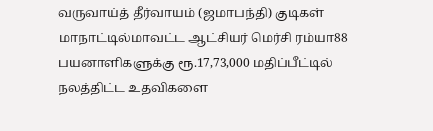வருவாய்த் தீர்வாயம் (ஜமாபந்தி) குடிகள் மாநாட்டில்மாவட்ட ஆட்சியர் மெர்சி ரம்யா88 பயனாளிகளுக்கு ரூ.17,73,000 மதிப்பீட்டில் நலத்திட்ட உதவிகளை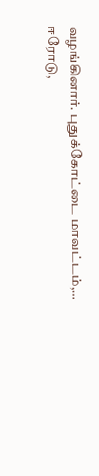வழங்கினார். புதுக்கோட்டை மாவட்டம்,…
ஈரோடு,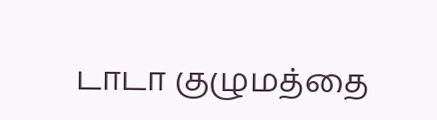டாடா குழுமத்தை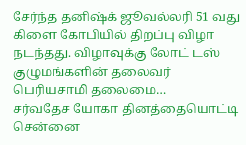சேர்ந்த தனிஷ்க் ஜூவல்லரி 51 வது கிளை கோபியில் திறப்பு விழா நடந்தது. விழாவுக்கு லோட் டஸ் குழுமங்களின் தலைவர் பெரியசாமி தலைமை…
சர்வதேச யோகா தினத்தையொட்டி சென்னை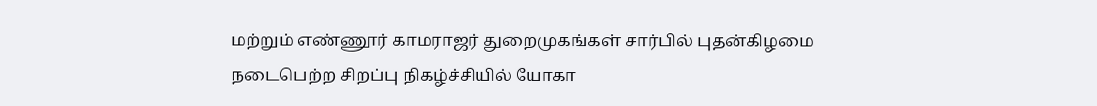மற்றும் எண்ணூர் காமராஜர் துறைமுகங்கள் சார்பில் புதன்கிழமை நடைபெற்ற சிறப்பு நிகழ்ச்சியில் யோகா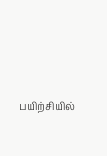பயிற்சியில்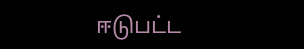ஈடுபட்ட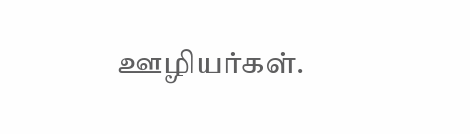ஊழியர்கள்.